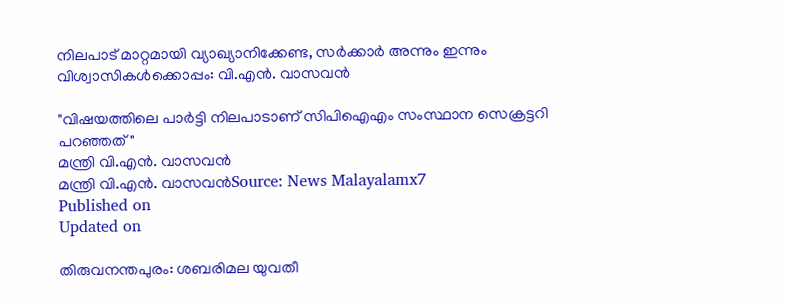നിലപാട് മാറ്റമായി വ്യാഖ്യാനിക്കേണ്ട, സർക്കാർ അന്നും ഇന്നും വിശ്വാസികൾക്കൊപ്പം: വി.എൻ. വാസവൻ

"വിഷയത്തിലെ പാർട്ടി നിലപാടാണ് സിപിഐഎം സംസ്ഥാന സെക്രട്ടറി പറഞ്ഞത്"
മന്ത്രി വി.എൻ. വാസവൻ
മന്ത്രി വി.എൻ. വാസവൻSource: News Malayalamx7
Published on
Updated on

തിരുവനന്തപുരം: ശബരിമല യുവതീ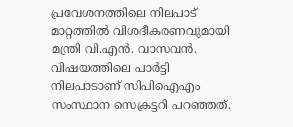പ്രവേശനത്തിലെ നിലപാട് മാറ്റത്തിൽ വിശദീകരണവുമായി മന്ത്രി വി.എൻ. വാസവൻ. വിഷയത്തിലെ പാർട്ടി നിലപാടാണ് സിപിഐഎം സംസ്ഥാന സെക്രട്ടറി പറഞ്ഞത്.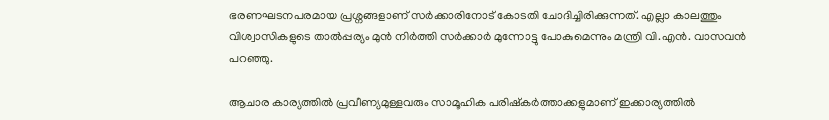ഭരണഘടനപരമായ പ്രശ്നങ്ങളാണ് സർക്കാരിനോട് കോടതി ചോദിച്ചിരിക്കുന്നത്. എല്ലാ കാലത്തും വിശ്വാസികളുടെ താൽപ്പര്യം മുൻ നിർത്തി സർക്കാർ മുന്നോട്ടു പോകുമെന്നും മന്ത്രി വി.എൻ. വാസവൻ പറഞ്ഞു.

ആചാര കാര്യത്തിൽ പ്രവീണ്യമുള്ളവരും സാമൂഹിക പരിഷ്കർത്താക്കളുമാണ് ഇക്കാര്യത്തിൽ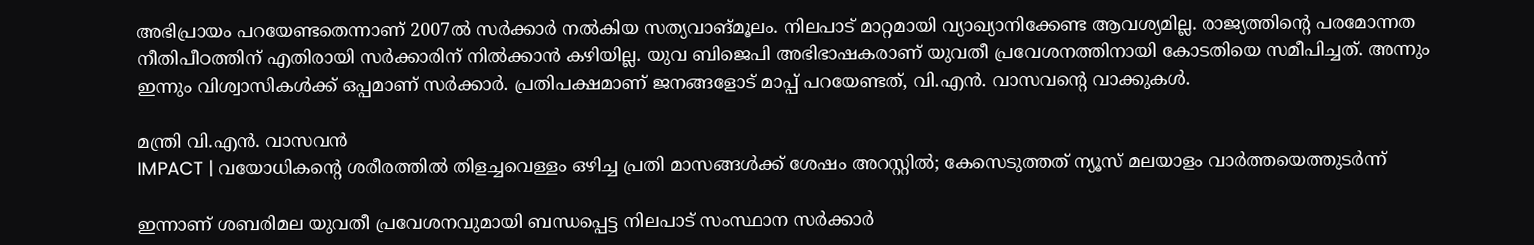അഭിപ്രായം പറയേണ്ടതെന്നാണ് 2007ൽ സർക്കാർ നൽകിയ സത്യവാങ്മൂലം. നിലപാട് മാറ്റമായി വ്യാഖ്യാനിക്കേണ്ട ആവശ്യമില്ല. രാജ്യത്തിൻ്റെ പരമോന്നത നീതിപീഠത്തിന് എതിരായി സർക്കാരിന് നിൽക്കാൻ കഴിയില്ല. യുവ ബിജെപി അഭിഭാഷകരാണ് യുവതീ പ്രവേശനത്തിനായി കോടതിയെ സമീപിച്ചത്. അന്നും ഇന്നും വിശ്വാസികൾക്ക് ഒപ്പമാണ് സർക്കാർ. പ്രതിപക്ഷമാണ് ജനങ്ങളോട് മാപ്പ് പറയേണ്ടത്, വി.എൻ. വാസവന്റെ വാക്കുകൾ.

മന്ത്രി വി.എൻ. വാസവൻ
IMPACT | വയോധികന്റെ ശരീരത്തിൽ തിളച്ചവെള്ളം ഒഴിച്ച പ്രതി മാസങ്ങൾക്ക് ശേഷം അറസ്റ്റിൽ; കേസെടുത്തത് ന്യൂസ് മലയാളം വാർത്തയെത്തുടർന്ന്

ഇന്നാണ് ശബരിമല യുവതീ പ്രവേശനവുമായി ബന്ധപ്പെട്ട നിലപാട് സംസ്ഥാന സർക്കാർ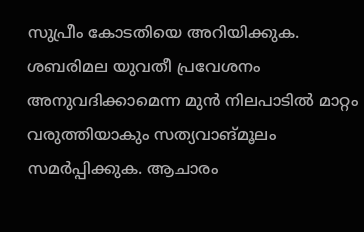സുപ്രീം കോടതിയെ അറിയിക്കുക. ശബരിമല യുവതീ പ്രവേശനം അനുവദിക്കാമെന്ന മുൻ നിലപാടിൽ മാറ്റം വരുത്തിയാകും സത്യവാങ്മൂലം സമർപ്പിക്കുക. ആചാരം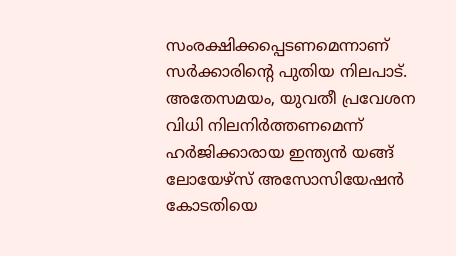സംരക്ഷിക്കപ്പെടണമെന്നാണ് സർക്കാരിൻ്റെ പുതിയ നിലപാട്. അതേസമയം, യുവതീ പ്രവേശന വിധി നിലനിർത്തണമെന്ന് ഹർജിക്കാരായ ഇന്ത്യൻ യങ്ങ് ലോയേഴ്സ് അസോസിയേഷൻ കോടതിയെ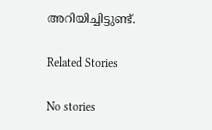അറിയിച്ചിട്ടുണ്ട്.

Related Stories

No stories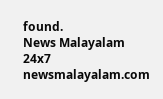found.
News Malayalam 24x7
newsmalayalam.com